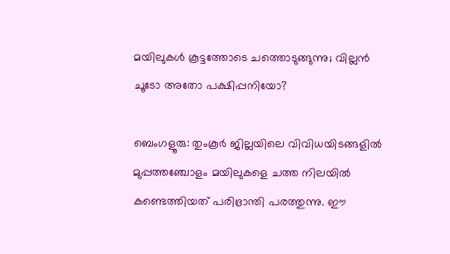മയിലുകൾ കൂട്ടത്തോടെ ചത്തൊടുങ്ങുന്നു; വില്ലൻ ചൂടോ അതോ പക്ഷിപ്പനിയോ?

ബെംഗളൂരു: തുംകൂർ ജില്ലയിലെ വിവിധയിടങ്ങളിൽ മുപ്പത്തഞ്ചോളം മയിലുകളെ ചത്ത നിലയിൽ കണ്ടെത്തിയത് പരിഭ്രാന്തി പരത്തുന്നു. ഈ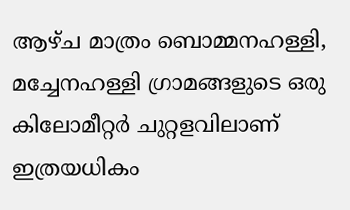ആഴ്ച മാത്രം ബൊമ്മനഹള്ളി, മച്ചേനഹള്ളി ഗ്രാമങ്ങളുടെ ഒരു കിലോമീറ്റർ ചുറ്റളവിലാണ് ഇത്രയധികം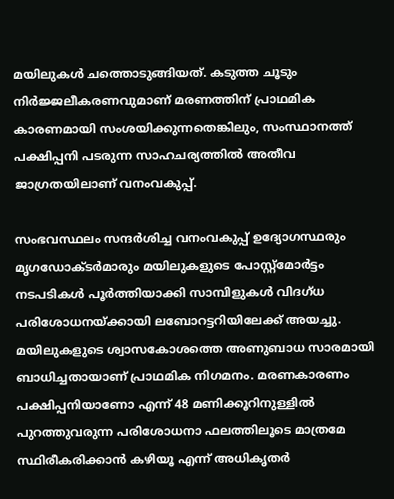മയിലുകൾ ചത്തൊടുങ്ങിയത്. കടുത്ത ചൂടും നിർജ്ജലീകരണവുമാണ് മരണത്തിന് പ്രാഥമിക കാരണമായി സംശയിക്കുന്നതെങ്കിലും, സംസ്ഥാനത്ത് പക്ഷിപ്പനി പടരുന്ന സാഹചര്യത്തിൽ അതീവ ജാഗ്രതയിലാണ് വനംവകുപ്പ്.

സംഭവസ്ഥലം സന്ദർശിച്ച വനംവകുപ്പ് ഉദ്യോഗസ്ഥരും മൃഗഡോക്ടർമാരും മയിലുകളുടെ പോസ്റ്റ്‌മോർട്ടം നടപടികൾ പൂർത്തിയാക്കി സാമ്പിളുകൾ വിദഗ്ധ പരിശോധനയ്ക്കായി ലബോറട്ടറിയിലേക്ക് അയച്ചു. മയിലുകളുടെ ശ്വാസകോശത്തെ അണുബാധ സാരമായി ബാധിച്ചതായാണ് പ്രാഥമിക നിഗമനം. മരണകാരണം പക്ഷിപ്പനിയാണോ എന്ന് 48 മണിക്കൂറിനുള്ളിൽ പുറത്തുവരുന്ന പരിശോധനാ ഫലത്തിലൂടെ മാത്രമേ സ്ഥിരീകരിക്കാൻ കഴിയൂ എന്ന് അധികൃതർ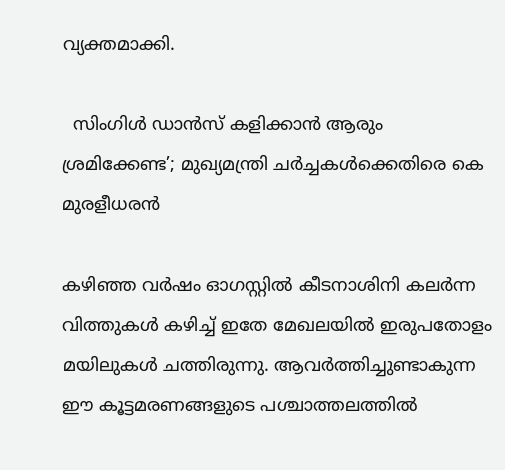വ്യക്തമാക്കി.

  സിംഗിൾ ഡാൻസ് കളിക്കാൻ ആരും ശ്രമിക്കേണ്ട’; മുഖ്യമന്ത്രി ചർച്ചകൾക്കെതിരെ കെ മുരളീധരൻ

കഴിഞ്ഞ വർഷം ഓഗസ്റ്റിൽ കീടനാശിനി കലർന്ന വിത്തുകൾ കഴിച്ച് ഇതേ മേഖലയിൽ ഇരുപതോളം മയിലുകൾ ചത്തിരുന്നു. ആവർത്തിച്ചുണ്ടാകുന്ന ഈ കൂട്ടമരണങ്ങളുടെ പശ്ചാത്തലത്തിൽ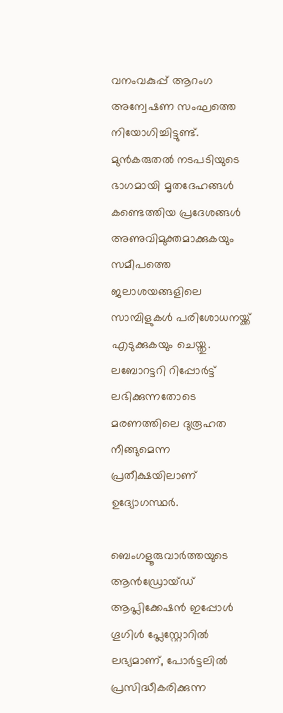വനംവകുപ്പ് ആറംഗ അന്വേഷണ സംഘത്തെ നിയോഗിച്ചിട്ടുണ്ട്. മുൻകരുതൽ നടപടിയുടെ ഭാഗമായി മൃതദേഹങ്ങൾ കണ്ടെത്തിയ പ്രദേശങ്ങൾ അണുവിമുക്തമാക്കുകയും സമീപത്തെ ജലാശയങ്ങളിലെ സാമ്പിളുകൾ പരിശോധനയ്ക്ക് എടുക്കുകയും ചെയ്തു. ലബോറട്ടറി റിപ്പോർട്ട് ലഭിക്കുന്നതോടെ മരണത്തിലെ ദുരൂഹത നീങ്ങുമെന്ന പ്രതീക്ഷയിലാണ് ഉദ്യോഗസ്ഥർ.

ബെംഗളൂരുവാർത്തയുടെ ആൻഡ്രോയ്ഡ് ആപ്ലിക്കേഷൻ ഇപ്പോൾ ഗൂഗിൾ പ്ലേസ്റ്റോറിൽ ലഭ്യമാണ്, പോർട്ടലിൽ പ്രസിദ്ധീകരിക്കുന്ന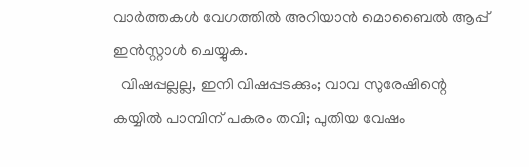വാർത്തകൾ വേഗത്തിൽ അറിയാൻ മൊബൈൽ ആപ്പ് ഇൻസ്റ്റാൾ ചെയ്യുക.
  വിഷപ്പല്ലല്ല, ഇനി വിഷപ്പടക്കും; വാവ സുരേഷിന്റെ കയ്യിൽ പാമ്പിന് പകരം തവി; പുതിയ വേഷം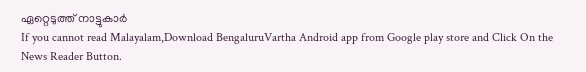ഏറ്റെടുത്ത് നാട്ടുകാർ
If you cannot read Malayalam,Download BengaluruVartha Android app from Google play store and Click On the News Reader Button.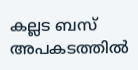കല്ലട ബസ് അപകടത്തില്‍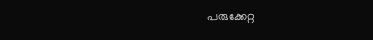പരുക്കേറ്റ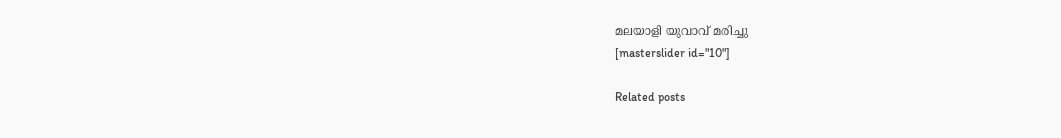മലയാളി യുവാവ് മരിച്ചു
[masterslider id="10"]

Related posts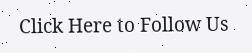Click Here to Follow Us